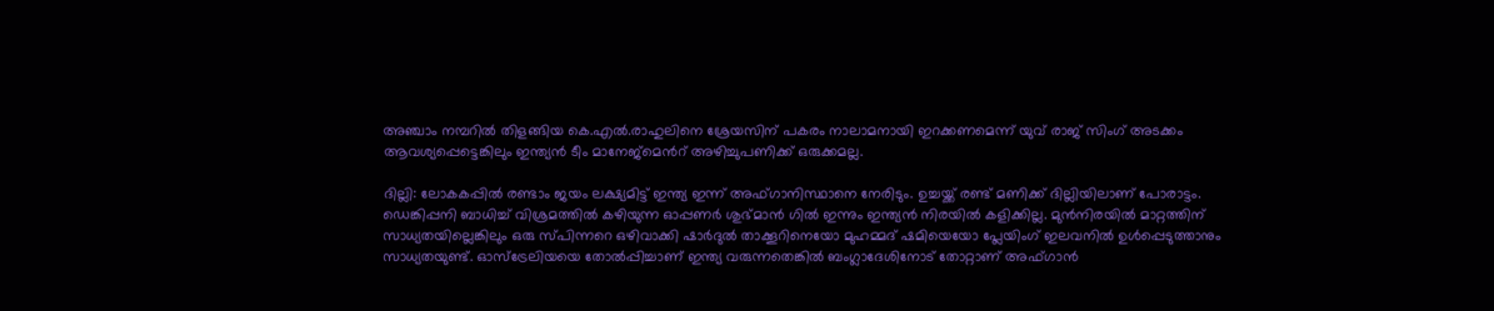അഞ്ചാം നമ്പറില്‍ തിളങ്ങിയ കെ.എൽ.രാഹുലിനെ ശ്രേയസിന് പകരം നാലാമനായി ഇറക്കണമെന്ന് യുവ് രാജ് സിംഗ് അടക്കം ആവശ്യപ്പെട്ടെങ്കിലും ഇന്ത്യൻ ടീം മാനേജ്മെന്‍റ് അഴിച്ചുപണിക്ക് ഒരുക്കമല്ല.

ദില്ലി: ലോകകപ്പിൽ രണ്ടാം ജയം ലക്ഷ്യമിട്ട് ഇന്ത്യ ഇന്ന് അഫ്ഗാനിസ്ഥാനെ നേരിടും. ഉച്ചയ്ക്ക് രണ്ട് മണിക്ക് ദില്ലിയിലാണ് പോരാട്ടം. ഡെങ്കിപ്പനി ബാധിച്ച് വിശ്രമത്തില്‍ കഴിയുന്ന ഓപ്പണര്‍ ശുഭ്മാൻ ഗിൽ ഇന്നും ഇന്ത്യന്‍ നിരയില്‍ കളിക്കില്ല. മുൻനിരയിൽ മാറ്റത്തിന് സാധ്യതയില്ലെങ്കിലും ഒരു സ്പിന്നറെ ഒഴിവാക്കി ഷാർദുൽ താക്കൂറിനെയോ മുഹമ്മദ് ഷമിയെയോ പ്ലേയിംഗ് ഇലവനില്‍ ഉൾപ്പെടുത്താനും സാധ്യതയുണ്ട്. ഓസ്ട്രേലിയയെ തോൽപ്പിച്ചാണ് ഇന്ത്യ വരുന്നതെങ്കിൽ ബംഗ്ലാദേശിനോട് തോറ്റാണ് അഫ്ഗാൻ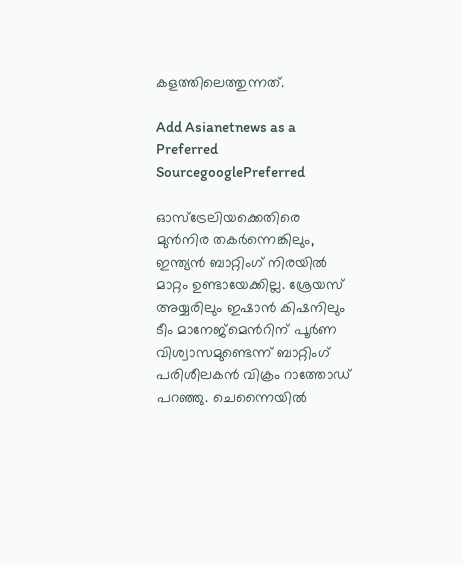കളത്തിലെത്തുന്നത്.

Add Asianetnews as a Preferred SourcegooglePreferred

ഓസ്ട്രേലിയക്കെതിരെ മുൻനിര തകര്‍ന്നെങ്കിലും, ഇന്ത്യൻ ബാറ്റിംഗ് നിരയിൽ മാറ്റം ഉണ്ടായേക്കില്ല. ശ്രേയസ് അയ്യരിലും ഇഷാൻ കിഷനിലും ടീം മാനേജ്മെന്‍റിന് പൂര്‍ണ വിശ്വാസമുണ്ടെന്ന് ബാറ്റിംഗ് പരിശീലകൻ വിക്രം റാത്തോഡ് പറഞ്ഞു. ചെന്നൈയിൽ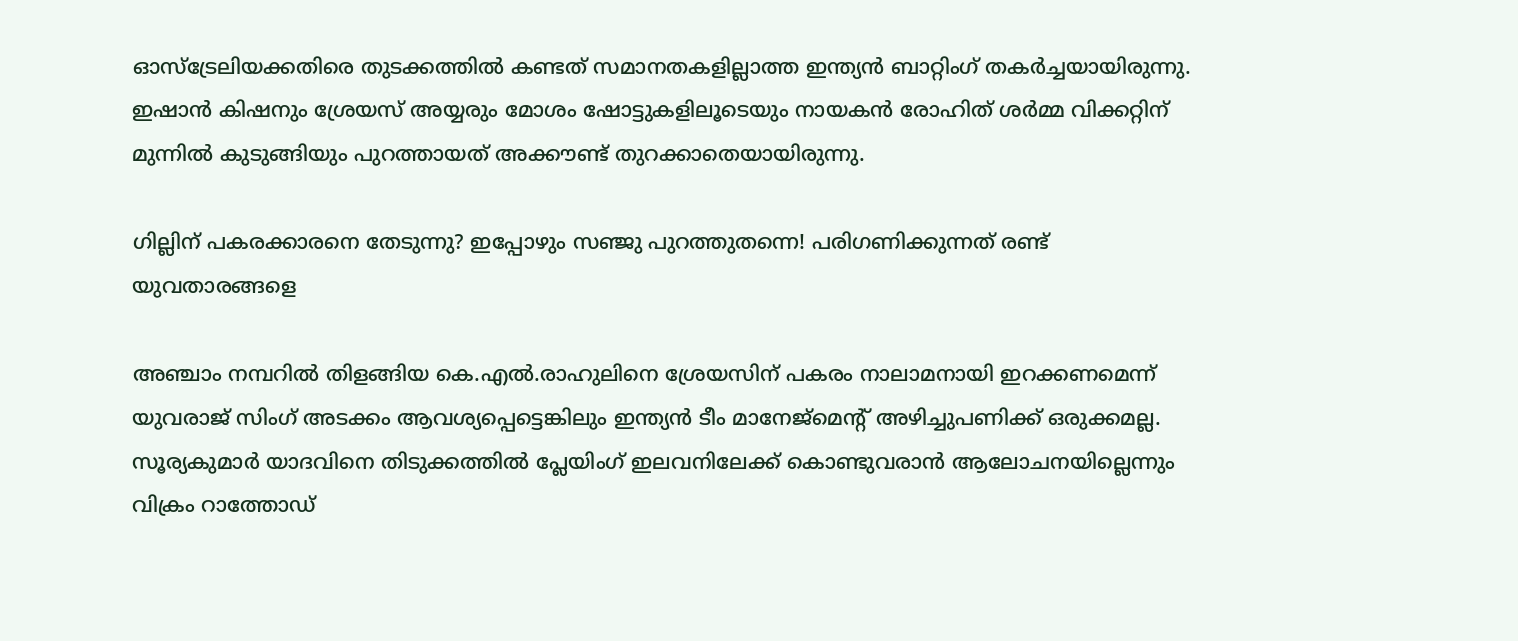ഓസ്ട്രേലിയക്കതിരെ തുടക്കത്തിൽ കണ്ടത് സമാനതകളില്ലാത്ത ഇന്ത്യന്‍ ബാറ്റിംഗ് തകര്‍ച്ചയായിരുന്നു. ഇഷാൻ കിഷനും ശ്രേയസ് അയ്യരും മോശം ഷോട്ടുകളിലൂടെയും നായകൻ രോഹിത് ശര്‍മ്മ വിക്കറ്റിന് മുന്നില്‍ കുടുങ്ങിയും പുറത്തായത് അക്കൗണ്ട് തുറക്കാതെയായിരുന്നു.

ഗില്ലിന് പകരക്കാരനെ തേടുന്നു? ഇപ്പോഴും സഞ്ജു പുറത്തുതന്നെ! പരിഗണിക്കുന്നത് രണ്ട് യുവതാരങ്ങളെ

അഞ്ചാം നമ്പറില്‍ തിളങ്ങിയ കെ.എൽ.രാഹുലിനെ ശ്രേയസിന് പകരം നാലാമനായി ഇറക്കണമെന്ന് യുവരാജ് സിംഗ് അടക്കം ആവശ്യപ്പെട്ടെങ്കിലും ഇന്ത്യൻ ടീം മാനേജ്മെന്‍റ് അഴിച്ചുപണിക്ക് ഒരുക്കമല്ല. സൂര്യകുമാര്‍ യാദവിനെ തിടുക്കത്തിൽ പ്ലേയിംഗ് ഇലവനിലേക്ക് കൊണ്ടുവരാന്‍ ആലോചനയില്ലെന്നും വിക്രം റാത്തോഡ്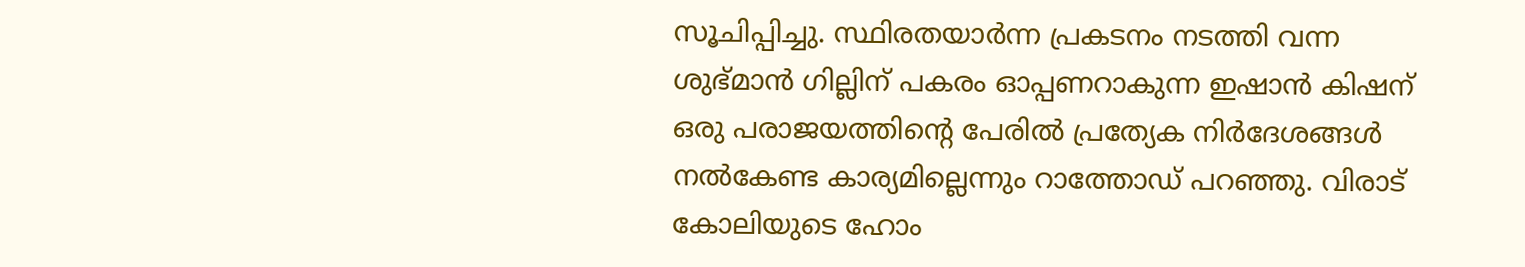സൂചിപ്പിച്ചു. സ്ഥിരതയാര്‍ന്ന പ്രകടനം നടത്തി വന്ന ശുഭ്മാന്‍ ഗില്ലിന് പകരം ഓപ്പണറാകുന്ന ഇഷാൻ കിഷന് ഒരു പരാജയത്തിന്‍റെ പേരില്‍ പ്രത്യേക നിര്‍ദേശങ്ങള്‍ നൽകേണ്ട കാര്യമില്ലെന്നും റാത്തോഡ് പറഞ്ഞു. വിരാട് കോലിയുടെ ഹോം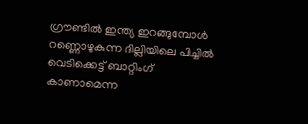ഗ്രൗണ്ടില്‍ ഇന്ത്യ ഇറങ്ങുമ്പോള്‍ റണ്ണൊഴുകുന്ന ദില്ലിയിലെ പിച്ചിൽ വെടിക്കെട്ട് ബാറ്റിംഗ് കാണാമെന്ന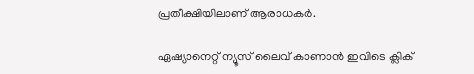പ്രതീക്ഷിയിലാണ് ആരാധകർ.

ഏഷ്യാനെറ്റ് ന്യൂസ് ലൈവ് കാണാന്‍ ഇവിടെ ക്ലിക്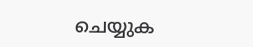ചെയ്യുക